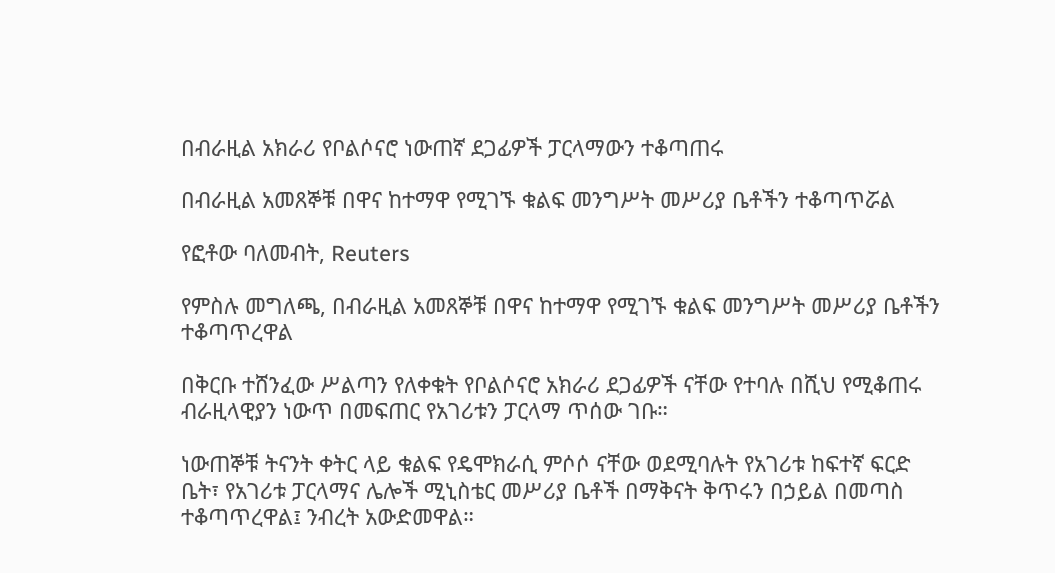በብራዚል አክራሪ የቦልሶናሮ ነውጠኛ ደጋፊዎች ፓርላማውን ተቆጣጠሩ

በብራዚል አመጸኞቹ በዋና ከተማዋ የሚገኙ ቁልፍ መንግሥት መሥሪያ ቤቶችን ተቆጣጥሯል

የፎቶው ባለመብት, Reuters

የምስሉ መግለጫ, በብራዚል አመጸኞቹ በዋና ከተማዋ የሚገኙ ቁልፍ መንግሥት መሥሪያ ቤቶችን ተቆጣጥረዋል

በቅርቡ ተሸንፈው ሥልጣን የለቀቁት የቦልሶናሮ አክራሪ ደጋፊዎች ናቸው የተባሉ በሺህ የሚቆጠሩ ብራዚላዊያን ነውጥ በመፍጠር የአገሪቱን ፓርላማ ጥሰው ገቡ።

ነውጠኞቹ ትናንት ቀትር ላይ ቁልፍ የዴሞክራሲ ምሶሶ ናቸው ወደሚባሉት የአገሪቱ ከፍተኛ ፍርድ ቤት፣ የአገሪቱ ፓርላማና ሌሎች ሚኒስቴር መሥሪያ ቤቶች በማቅናት ቅጥሩን በኃይል በመጣስ ተቆጣጥረዋል፤ ንብረት አውድመዋል።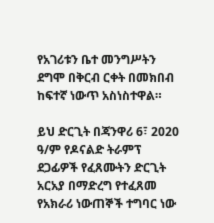የአገሪቱን ቤተ መንግሥትን ደግሞ በቅርብ ርቀት በመክበብ ከፍተኛ ነውጥ አስነስተዋል።

ይህ ድርጊት በጃንዋሪ 6፣ 2020 ዓ/ም የዶናልድ ትራምፕ ደጋፊዎች የፈጸሙትን ድርጊት አርአያ በማድረግ የተፈጸመ የአክራሪ ነውጠኞች ተግባር ነው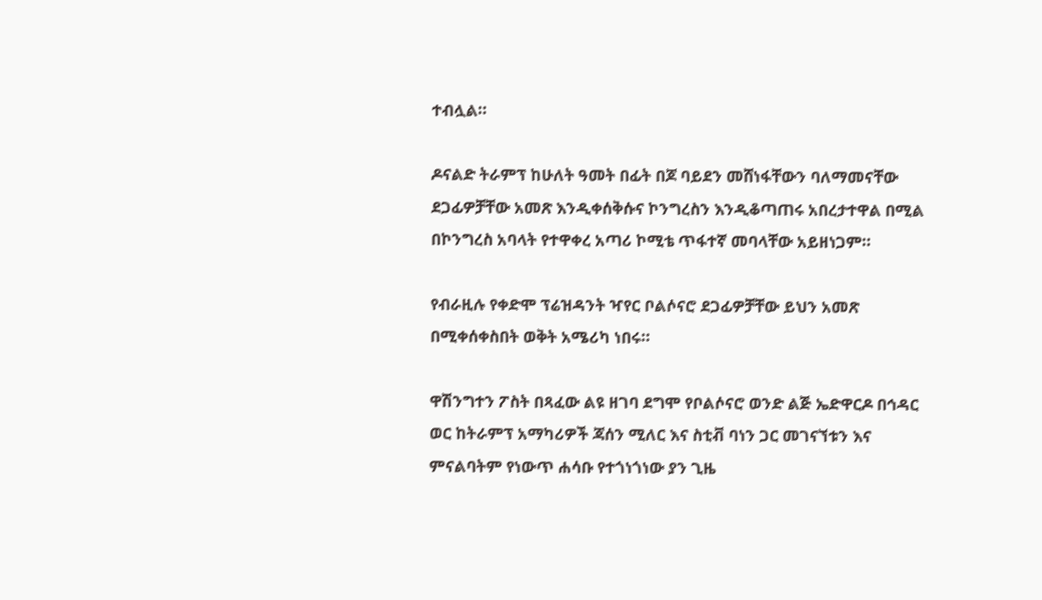ተብሏል።

ዶናልድ ትራምፕ ከሁለት ዓመት በፊት በጆ ባይደን መሸነፋቸውን ባለማመናቸው ደጋፊዎቻቸው አመጽ እንዲቀሰቅሱና ኮንግረስን እንዲቆጣጠሩ አበረታተዋል በሚል በኮንግረስ አባላት የተዋቀረ አጣሪ ኮሚቴ ጥፋተኛ መባላቸው አይዘነጋም።

የብራዚሉ የቀድሞ ፕሬዝዳንት ዣየር ቦልሶናሮ ደጋፊዎቻቸው ይህን አመጽ በሚቀሰቀስበት ወቅት አሜሪካ ነበሩ።

ዋሽንግተን ፖስት በጻፈው ልዩ ዘገባ ደግሞ የቦልሶናሮ ወንድ ልጅ ኤድዋርዶ በኅዳር ወር ከትራምፕ አማካሪዎች ጃሰን ሚለር እና ስቲቭ ባነን ጋር መገናኘቱን እና ምናልባትም የነውጥ ሐሳቡ የተጎነጎነው ያን ጊዜ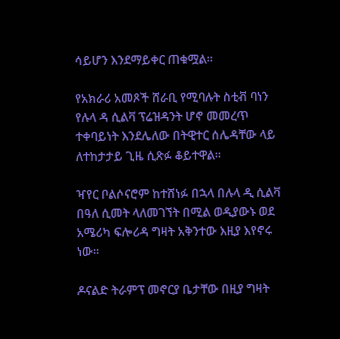ሳይሆን እንደማይቀር ጠቁሟል።

የአክራሪ አመጾች ሸራቢ የሚባሉት ስቲቭ ባነን የሉላ ዳ ሲልቫ ፕሬዝዳንት ሆኖ መመረጥ ተቀባይነት እንደሌለው በትዊተር ሰሌዳቸው ላይ ለተከታታይ ጊዜ ሲጽፉ ቆይተዋል።

ዣየር ቦልሶናሮም ከተሸነፉ በኋላ በሉላ ዲ ሲልቫ በዓለ ሲመት ላለመገኘት በሚል ወዲያውኑ ወደ አሜሪካ ፍሎሪዳ ግዛት አቅንተው እዚያ እየኖሩ ነው።

ዶናልድ ትራምፕ መኖርያ ቤታቸው በዚያ ግዛት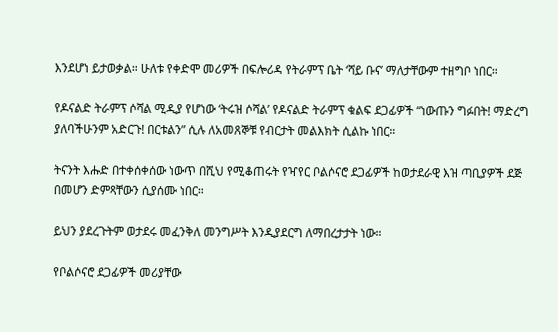እንደሆነ ይታወቃል። ሁለቱ የቀድሞ መሪዎች በፍሎሪዳ የትራምፕ ቤት ‘ሻይ ቡና’ ማለታቸውም ተዘግቦ ነበር።

የዶናልድ ትራምፕ ሶሻል ሚዲያ የሆነው ‘ትሩዝ ሶሻል’ የዶናልድ ትራምፕ ቁልፍ ደጋፊዎች “ነውጡን ግፉበት! ማድረግ ያለባችሁንም አድርጉ! በርቱልን” ሲሉ ለአመጸኞቹ የብርታት መልእክት ሲልኩ ነበር።

ትናንት እሑድ በተቀሰቀሰው ነውጥ በሺህ የሚቆጠሩት የዣየር ቦልሶናሮ ደጋፊዎች ከወታደራዊ እዝ ጣቢያዎች ደጅ በመሆን ድምጻቸውን ሲያሰሙ ነበር።

ይህን ያደረጉትም ወታደሩ መፈንቅለ መንግሥት እንዲያደርግ ለማበረታታት ነው።

የቦልሶናሮ ደጋፊዎች መሪያቸው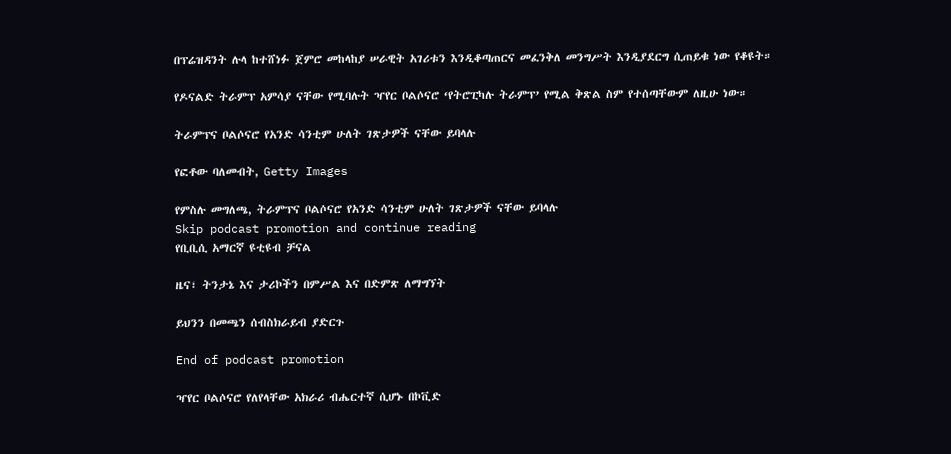በፕሬዝዳንት ሉላ ከተሸነፉ ጀምሮ መከላከያ ሠራዊት አገሪቱን እንዲቆጣጠርና መፈንቅለ መንግሥት እንዲያደርግ ሲጠይቁ ነው የቆዩት።

የዶናልድ ትራምፕ አምሳያ ናቸው የሚባሉት ዣየር ቦልሶናሮ ‘የትሮፒካሉ ትራምፕ’ የሚል ቅጽል ስም የተሰጣቸውም ለዚሁ ነው።

ትራምፕና ቦልሶናሮ የአንድ ሳንቲም ሁለት ገጽታዎች ናቸው ይባላሉ

የፎቶው ባለመብት, Getty Images

የምስሉ መግለጫ, ትራምፕና ቦልሶናሮ የአንድ ሳንቲም ሁለት ገጽታዎች ናቸው ይባላሉ
Skip podcast promotion and continue reading
የቢቢሲ አማርኛ ዩቲዩብ ቻናል

ዜና፣ ትንታኔ እና ታሪኮችን በምሥል እና በድምጽ ለማግኘት

ይህንን በመጫን ሰብስክራይብ ያድርጉ

End of podcast promotion

ዣየር ቦልሶናሮ የለየላቸው አክራሪ ብሔርተኛ ሲሆኑ በኮቪድ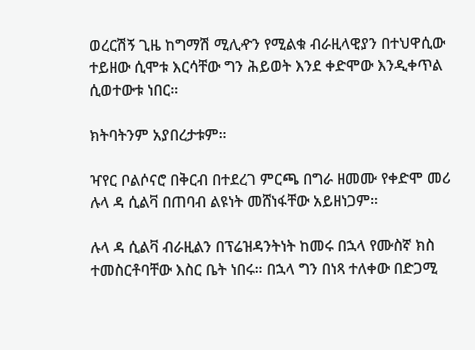ወረርሽኝ ጊዜ ከግማሽ ሚሊዯን የሚልቁ ብራዚላዊያን በተህዋሲው ተይዘው ሲሞቱ እርሳቸው ግን ሕይወት እንደ ቀድሞው እንዲቀጥል ሲወተውቱ ነበር።

ክትባትንም አያበረታቱም።

ዣየር ቦልሶናሮ በቅርብ በተደረገ ምርጫ በግራ ዘመሙ የቀድሞ መሪ ሉላ ዳ ሲልቫ በጠባብ ልዩነት መሸነፋቸው አይዘነጋም።

ሉላ ዳ ሲልቫ ብራዚልን በፕሬዝዳንትነት ከመሩ በኋላ የሙስኛ ክስ ተመስርቶባቸው እስር ቤት ነበሩ። በኋላ ግን በነጻ ተለቀው በድጋሚ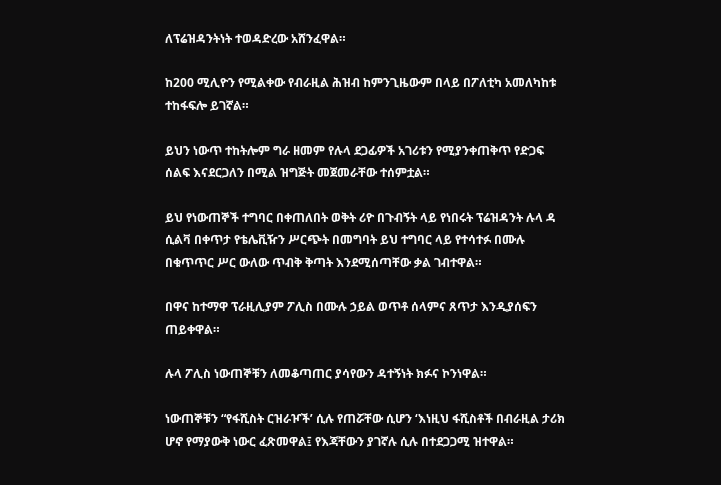ለፕሬዝዳንትነት ተወዳድረው አሸንፈዋል።

ከ200 ሚሊዮን የሚልቀው የብራዚል ሕዝብ ከምንጊዜውም በላይ በፖለቲካ አመለካከቱ ተከፋፍሎ ይገኛል።

ይህን ነውጥ ተከትሎም ግራ ዘመም የሉላ ደጋፊዎች አገሪቱን የሚያንቀጠቅጥ የድጋፍ ሰልፍ እናደርጋለን በሚል ዝግጅት መጀመራቸው ተሰምቷል።

ይህ የነውጠኞች ተግባር በቀጠለበት ወቅት ሪዮ በጉብኝት ላይ የነበሩት ፕሬዝዳንት ሉላ ዳ ሲልቫ በቀጥታ የቴሌቪዥን ሥርጭት በመግባት ይህ ተግባር ላይ የተሳተፉ በሙሉ በቁጥጥር ሥር ውለው ጥብቅ ቅጣት እንደሚሰጣቸው ቃል ገብተዋል።

በዋና ከተማዋ ፕራዚሊያም ፖሊስ በሙሉ ኃይል ወጥቶ ሰላምና ጸጥታ እንዲያሰፍን ጠይቀዋል።

ሉላ ፖሊስ ነውጠኞቹን ለመቆጣጠር ያሳየውን ዳተኝነት ክፉና ኮንነዋል።

ነውጠኞቹን “የፋሺስት ርዝራዦች’ ሲሉ የጠሯቸው ሲሆን ‘እነዚህ ፋሺስቶች በብራዚል ታሪክ ሆኖ የማያውቅ ነውር ፈጽመዋል፤ የእጃቸውን ያገኛሉ ሲሉ በተደጋጋሚ ዝተዋል።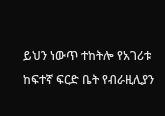ይህን ነውጥ ተከትሎ የአገሪቱ ከፍተኛ ፍርድ ቤት የብራዚሊያን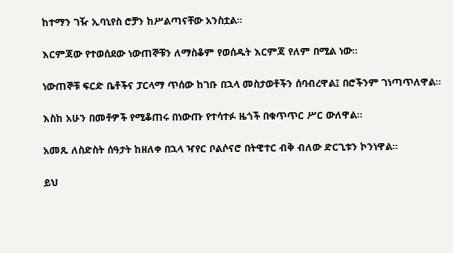ከተማን ገዥ ኢባኒየስ ሮቻን ከሥልጣናቸው አንስቷል።

እርምጃው የተወሰደው ነውጠኞቹን ለማስቆም የወሰዱት እርምጃ የለም በሚል ነው።

ነውጠኞቹ ፍርድ ቤቶችና ፓርላማ ጥሰው ከገቡ በኋላ መስታወቶችን ሰባብረዋል፤ በሮችንም ገነጣጥለዋል።

እስከ አሁን በመቶዎች የሚቆጠሩ በነውጡ የተሳተፉ ዜጎች በቁጥጥር ሥር ውለዋል።

አመጹ ለስድስት ሰዓታት ከዘለቀ በኋላ ዣየር ቦልሶናሮ በትዊተር ብቅ ብለው ድርጊቱን ኮንነዋል።

ይህ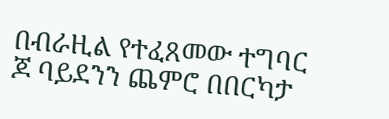በብራዚል የተፈጸመው ተግባር ጆ ባይደንን ጨምሮ በበርካታ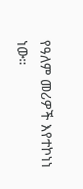የዓለም መሪዎች እየተኮነነ ነው።